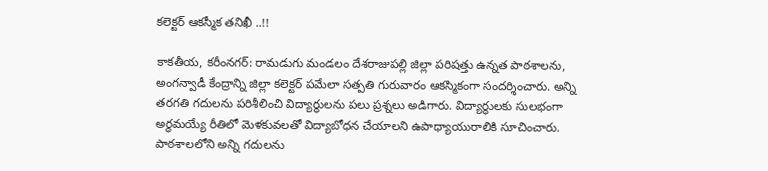క‌లెక్ట‌ర్ ఆక‌స్మీక తనిఖీ ..!!

కాక‌తీయ‌, క‌రీంన‌గ‌ర్: రామడుగు మండలం దేశరాజుపల్లి జిల్లా పరిషత్తు ఉన్నత పాఠశాలను, అంగన్వాడీ కేంద్రాన్ని జిల్లా కలెక్టర్ పమేలా సత్పతి గురువారం ఆకస్మికంగా సందర్శించారు. అన్ని తరగతి గదులను పరిశీలించి విద్యార్థులను పలు ప్రశ్నలు అడిగారు. విద్యార్థులకు సులభంగా అర్థమయ్యే రీతిలో మెళకువలతో విద్యాబోధన చేయాలని ఉపాధ్యాయురాలికి సూచించారు. పాఠశాలలోని అన్ని గదులను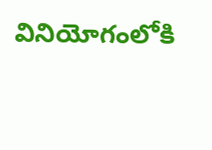వినియోగంలోకి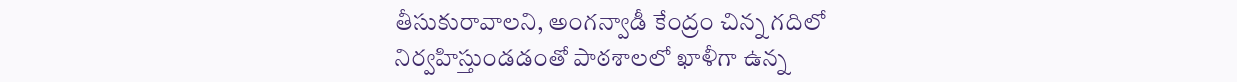తీసుకురావాలని, అంగన్వాడీ కేంద్రం చిన్న గదిలో నిర్వహిస్తుండడంతో పాఠశాలలో ఖాళీగా ఉన్న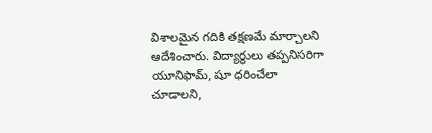విశాలమైన గదికి తక్షణమే మార్చాలని ఆదేశించారు. విద్యార్థులు తప్పనిసరిగా యూనిఫామ్, షూ ధరించేలా చూడాలని,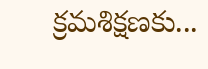క్రమశిక్షణకు...